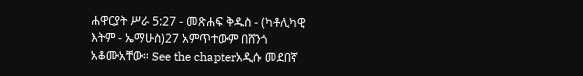ሐዋርያት ሥራ 5:27 - መጽሐፍ ቅዱስ - (ካቶሊካዊ እትም - ኤማሁስ)27 አምጥተውም በሸንጎ አቆሙአቸው። See the chapterአዲሱ መደበኛ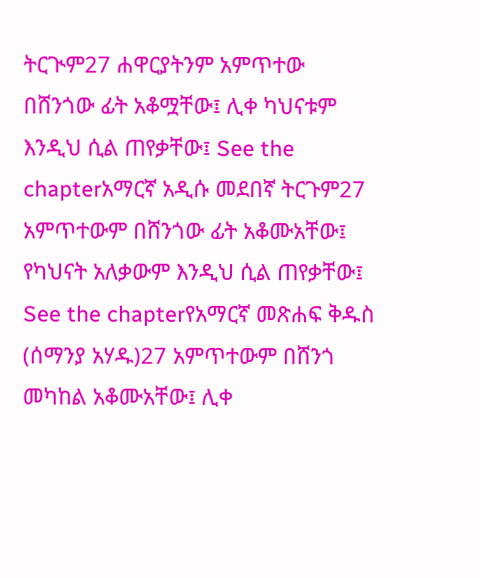ትርጒም27 ሐዋርያትንም አምጥተው በሸንጎው ፊት አቆሟቸው፤ ሊቀ ካህናቱም እንዲህ ሲል ጠየቃቸው፤ See the chapterአማርኛ አዲሱ መደበኛ ትርጉም27 አምጥተውም በሸንጎው ፊት አቆሙአቸው፤ የካህናት አለቃውም እንዲህ ሲል ጠየቃቸው፤ See the chapterየአማርኛ መጽሐፍ ቅዱስ (ሰማንያ አሃዱ)27 አምጥተውም በሸንጎ መካከል አቆሙአቸው፤ ሊቀ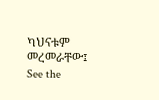ካህናቱም መረመራቸው፤ See the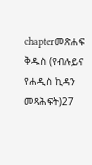chapterመጽሐፍ ቅዱስ (የብሉይና የሐዲስ ኪዳን መጻሕፍት)27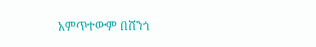አምጥተውም በሸንጎ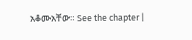አቆሙአቸው። See the chapter |